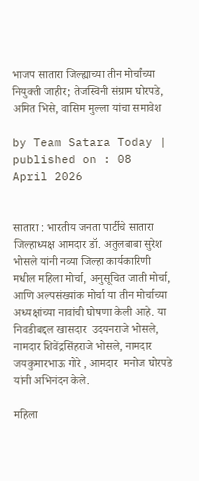भाजप सातारा जिल्ह्याच्या तीन मोर्चांच्या नियुक्ती जाहीर; तेजस्विनी संग्राम घोरपडे, अमित भिसे, वासिम मुल्ला यांचा समावेश

by Team Satara Today | published on : 08 April 2026


सातारा : भारतीय जनता पार्टीचे सातारा जिल्हाध्यक्ष आमदार डॉ. अतुलबाबा सुरेश भोसले यांनी नव्या जिल्हा कार्यकारिणी मधील महिला मोर्चा, अनुसूचित जाती मोर्चा, आणि अल्पसंख्यांक मोर्चा या तीन मोर्चाच्या अध्यक्षांच्या नावांची घोषणा केली आहे. या निवडीबद्दल खासदार  उदयनराजे भोसले, नामदार शिवेंद्रसिंहराजे भोसले, नामदार जयकुमारभाऊ गोरे , आमदार  मनोज घोरपडे यांनी अभिनंदन केले.

महिला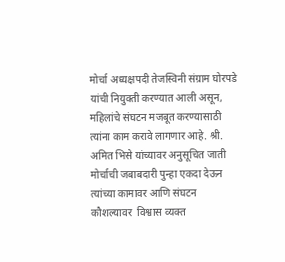मोर्चा अध्यक्षपदी तेजस्विनी संग्राम घोरपडे यांची नियुक्ती करण्यात आली असून, महिलांचे संघटन मजबूत करण्यासाठी त्यांना काम करावे लागणार आहे. श्री. अमित भिसे यांच्यावर अनुसूचित जाती  मोर्चाची जबाबदारी पुन्हा एकदा देऊन त्यांच्या कामावर आणि संघटन कौशल्यावर  विश्वास व्यक्त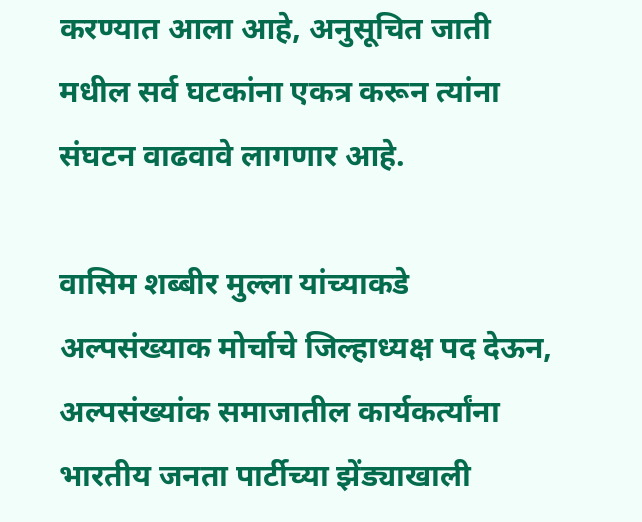करण्यात आला आहे, अनुसूचित जाती मधील सर्व घटकांना एकत्र करून त्यांना संघटन वाढवावे लागणार आहे.

वासिम शब्बीर मुल्ला यांच्याकडे अल्पसंख्याक मोर्चाचे जिल्हाध्यक्ष पद देऊन, अल्पसंख्यांक समाजातील कार्यकर्त्यांना भारतीय जनता पार्टीच्या झेंड्याखाली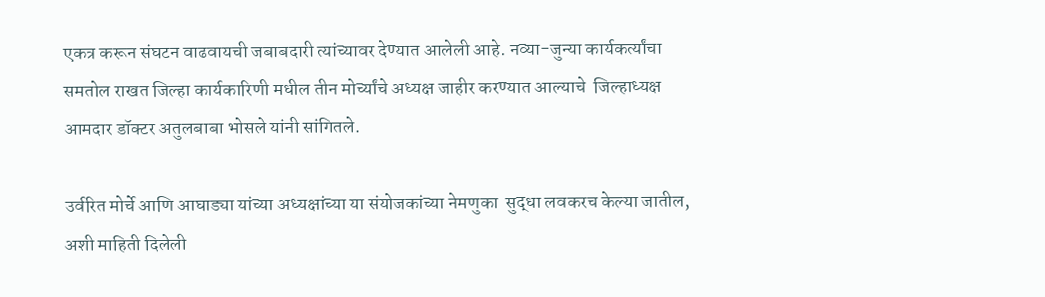एकत्र करून संघटन वाढवायची जबाबदारी त्यांच्यावर देण्यात आलेली आहे. नव्या-जुन्या कार्यकर्त्यांचा समतोल राखत जिल्हा कार्यकारिणी मधील तीन मोर्च्यांचे अध्यक्ष जाहीर करण्यात आल्याचे  जिल्हाध्यक्ष आमदार डॉक्टर अतुलबाबा भोसले यांनी सांगितले.

उर्वरित मोर्चे आणि आघाड्या यांच्या अध्यक्षांच्या या संयोजकांच्या नेमणुका  सुद्धा लवकरच केल्या जातील, अशी माहिती दिलेली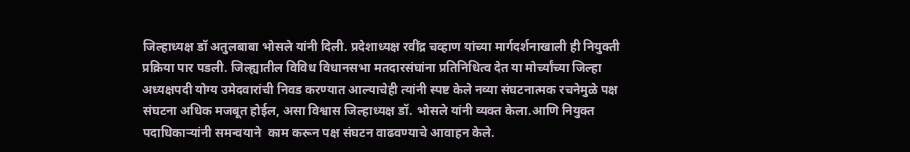जिल्हाध्यक्ष डॉ अतुलबाबा भोसले यांनी दिली. प्रदेशाध्यक्ष रवींद्र चव्हाण यांच्या मार्गदर्शनाखाली ही नियुक्ती प्रक्रिया पार पडली. जिल्ह्यातील विविध विधानसभा मतदारसंघांना प्रतिनिधित्व देत या मोर्च्यांच्या जिल्हा अध्यक्षपदी योग्य उमेदवारांची निवड करण्यात आल्याचेही त्यांनी स्पष्ट केले नव्या संघटनात्मक रचनेमुळे पक्ष संघटना अधिक मजबूत होईल, असा विश्वास जिल्हाध्यक्ष डॉ. भोसले यांनी व्यक्त केला.आणि नियुक्त  पदाधिकाऱ्यांनी समन्वयाने  काम करून पक्ष संघटन वाढवण्याचे आवाहन केले.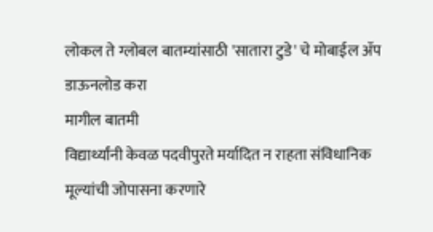लोकल ते ग्लोबल बातम्यांसाठी 'सातारा टुडे' चे मोबाईल ॲप डाऊनलोड करा
मागील बातमी
विद्यार्थ्यांनी केवळ पदवीपुरते मर्यादित न राहता संविधानिक मूल्यांची जोपासना करणारे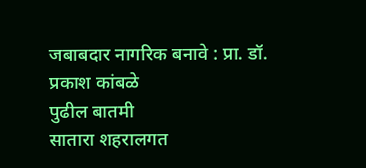जबाबदार नागरिक बनावे : प्रा. डॉ. प्रकाश कांबळे
पुढील बातमी
सातारा शहरालगत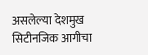असलेल्या देशमुख सिटीनजिक आगीचा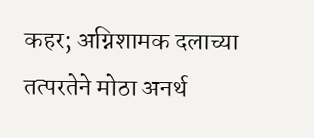कहर; अग्निशामक दलाच्या तत्परतेने मोठा अनर्थ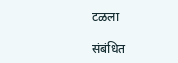टळला

संबंधित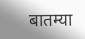बातम्या